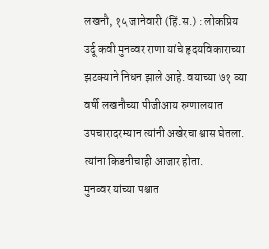लखनौ, १५ जानेवारी (हिं.स.) : लोकप्रिय उर्दू कवी मुनव्वर राणा यांचे हृदयविकाराच्या झटक्याने निधन झाले आहे. वयाच्या ७१ व्या वर्षी लखनौच्या पीजीआय रुग्णालयात उपचारादरम्यान त्यांनी अखेरचा श्वास घेतला. त्यांना किडनीचाही आजार होता.
मुनव्वर यांच्या पश्चात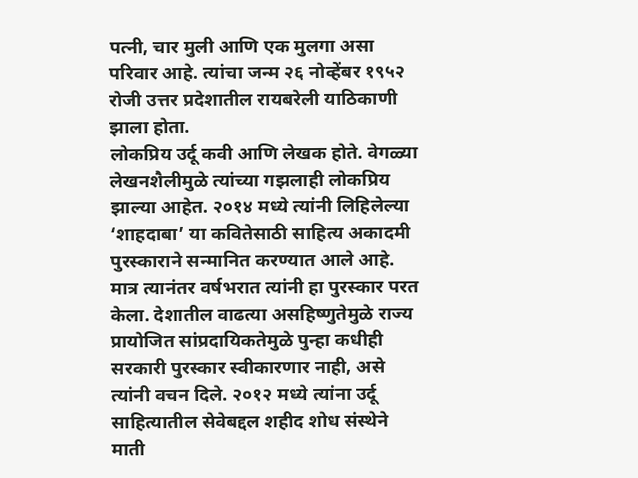पत्नी, चार मुली आणि एक मुलगा असा परिवार आहे. त्यांचा जन्म २६ नोव्हेंबर १९५२ रोजी उत्तर प्रदेशातील रायबरेली याठिकाणी झाला होता.
लोकप्रिय उर्दू कवी आणि लेखक होते. वेगळ्या लेखनशैलीमुळे त्यांच्या गझलाही लोकप्रिय झाल्या आहेत. २०१४ मध्ये त्यांनी लिहिलेल्या ‘शाहदाबा’ या कवितेसाठी साहित्य अकादमी पुरस्काराने सन्मानित करण्यात आले आहे. मात्र त्यानंतर वर्षभरात त्यांनी हा पुरस्कार परत केला. देशातील वाढत्या असहिष्णुतेमुळे राज्य प्रायोजित सांप्रदायिकतेमुळे पुन्हा कधीही सरकारी पुरस्कार स्वीकारणार नाही, असे त्यांनी वचन दिले. २०१२ मध्ये त्यांना उर्दू साहित्यातील सेवेबद्दल शहीद शोध संस्थेने माती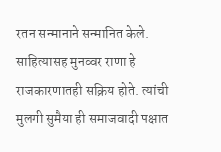रतन सन्मानाने सन्मानित केले.
साहित्यासह मुनव्वर राणा हे राजकारणातही सक्रिय होते. त्यांची मुलगी सुमैया ही समाजवादी पक्षात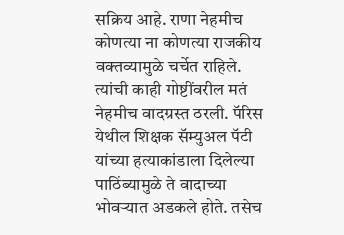सक्रिय आहे. राणा नेहमीच कोणत्या ना कोणत्या राजकीय वक्तव्यामुळे चर्चेत राहिले. त्यांची काही गोष्टींवरील मतं नेहमीच वादग्रस्त ठरली. पॅरिस येथील शिक्षक सॅम्युअल पॅटी यांच्या हत्याकांडाला दिलेल्या पाठिंब्यामुळे ते वादाच्या भोवऱ्यात अडकले होते. तसेच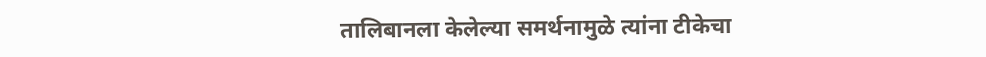तालिबानला केलेल्या समर्थनामुळे त्यांना टीकेचा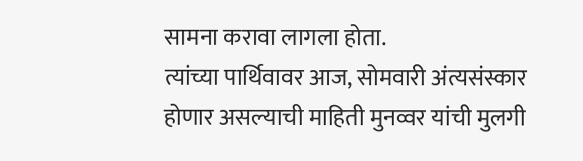सामना करावा लागला होता.
त्यांच्या पार्थिवावर आज, सोमवारी अंत्यसंस्कार होणार असल्याची माहिती मुनव्वर यांची मुलगी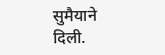सुमैयाने दिली.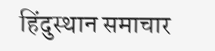हिंदुस्थान समाचार